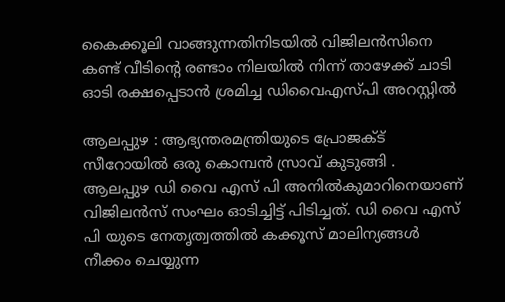കൈക്കൂലി വാങ്ങുന്നതിനിടയിൽ വിജിലൻസിനെ കണ്ട് വീടിന്റെ രണ്ടാം നിലയിൽ നിന്ന് താഴേക്ക് ചാടി ഓടി രക്ഷപ്പെടാൻ ശ്രമിച്ച ഡിവൈഎസ്പി അറസ്റ്റിൽ

ആലപ്പുഴ : ആഭ്യന്തരമന്ത്രിയുടെ പ്രോജക്ട് സീറോയിൽ ഒരു കൊമ്പൻ സ്രാവ് കുടുങ്ങി . ആലപ്പുഴ ഡി വൈ എസ് പി അനിൽകുമാറിനെയാണ് വിജിലൻസ് സംഘം ഓടിച്ചിട്ട് പിടിച്ചത്. ഡി വൈ എസ് പി യുടെ നേതൃത്വത്തിൽ കക്കൂസ് മാലിന്യങ്ങൾ നീക്കം ചെയ്യുന്ന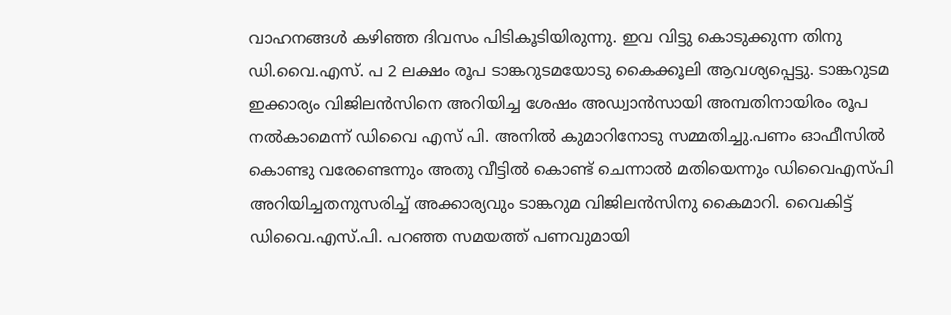വാഹനങ്ങൾ കഴിഞ്ഞ ദിവസം പിടികൂടിയിരുന്നു. ഇവ വിട്ടു കൊടുക്കുന്ന തിനു ഡി.വൈ.എസ്. പ 2 ലക്ഷം രൂപ ടാങ്കറുടമയോടു കൈക്കൂലി ആവശ്യപ്പെട്ടു. ടാങ്കറുടമ ഇക്കാര്യം വിജിലൻസിനെ അറിയിച്ച ശേഷം അഡ്വാൻസായി അമ്പതിനായിരം രൂപ നൽകാമെന്ന് ഡിവൈ എസ് പി. അനിൽ കുമാറിനോടു സമ്മതിച്ചു.പണം ഓഫീസിൽ കൊണ്ടു വരേണ്ടെന്നും അതു വീട്ടിൽ കൊണ്ട് ചെന്നാൽ മതിയെന്നും ഡിവൈഎസ്പി അറിയിച്ചതനുസരിച്ച് അക്കാര്യവും ടാങ്കറുമ വിജിലൻസിനു കൈമാറി. വൈകിട്ട് ഡിവൈ.എസ്.പി. പറഞ്ഞ സമയത്ത് പണവുമായി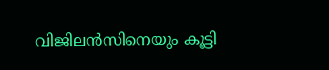വിജിലൻസിനെയും കൂട്ടി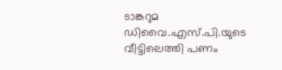ടാങ്കറുമ ഡിവൈ.എസ്.പി.യുടെ വീട്ടിലെത്തി പണം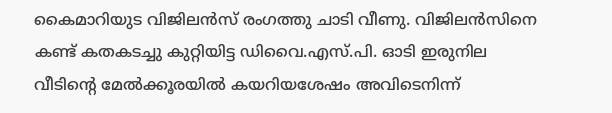കൈമാറിയുട വിജിലൻസ് രംഗത്തു ചാടി വീണു. വിജിലൻസിനെ കണ്ട് കതകടച്ചു കുറ്റിയിട്ട ഡിവൈ.എസ്.പി. ഓടി ഇരുനില വീടിന്റെ മേൽക്കൂരയിൽ കയറിയശേഷം അവിടെനിന്ന്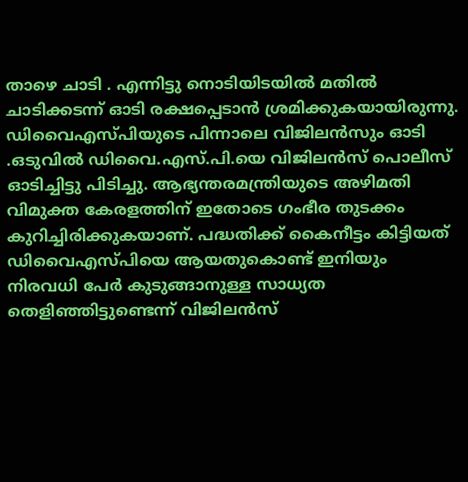താഴെ ചാടി . എന്നിട്ടു നൊടിയിടയിൽ മതിൽ ചാടിക്കടന്ന് ഓടി രക്ഷപ്പെടാൻ ശ്രമിക്കുകയായിരുന്നു. ഡിവൈഎസ്പിയുടെ പിന്നാലെ വിജിലൻസും ഓടി .ഒടുവിൽ ഡിവൈ.എസ്.പി.യെ വിജിലൻസ് പൊലീസ് ഓടിച്ചിട്ടു പിടിച്ചു. ആഭ്യന്തരമന്ത്രിയുടെ അഴിമതി വിമുക്ത കേരളത്തിന് ഇതോടെ ഗംഭീര തുടക്കം കുറിച്ചിരിക്കുകയാണ്. പദ്ധതിക്ക് കൈനീട്ടം കിട്ടിയത് ഡിവൈഎസ്പിയെ ആയതുകൊണ്ട് ഇനിയും നിരവധി പേർ കുടുങ്ങാനുള്ള സാധ്യത തെളിഞ്ഞിട്ടുണ്ടെന്ന് വിജിലൻസ്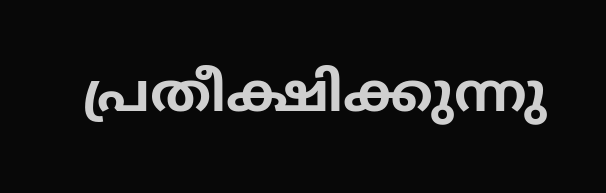പ്രതീക്ഷിക്കുന്നു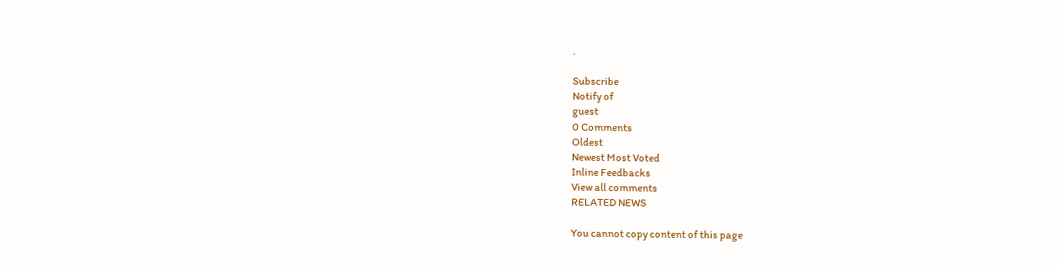.

Subscribe
Notify of
guest
0 Comments
Oldest
Newest Most Voted
Inline Feedbacks
View all comments
RELATED NEWS

You cannot copy content of this page